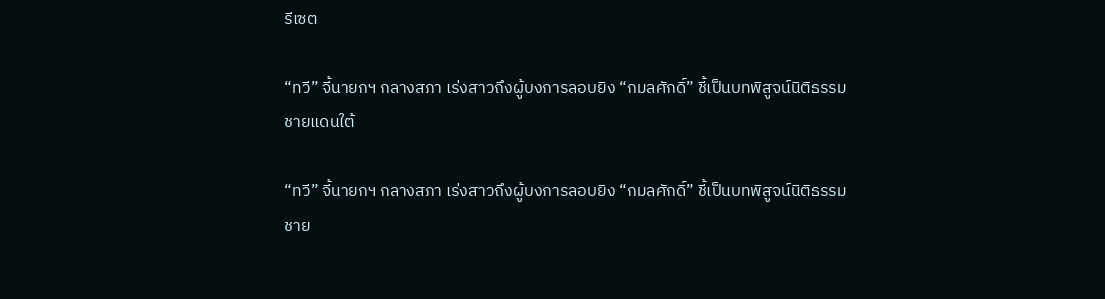รีเซต

“ทวี” จี้นายกฯ กลางสภา เร่งสาวถึงผู้บงการลอบยิง “กมลศักดิ์” ชี้เป็นบทพิสูจน์นิติธรรมชายแดนใต้

“ทวี” จี้นายกฯ กลางสภา เร่งสาวถึงผู้บงการลอบยิง “กมลศักดิ์” ชี้เป็นบทพิสูจน์นิติธรรมชาย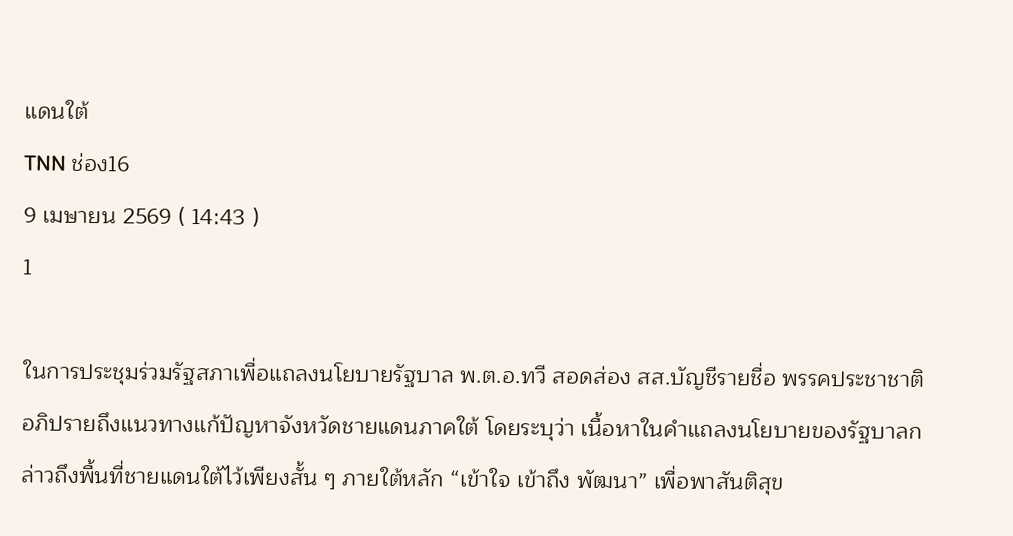แดนใต้
TNN ช่อง16
9 เมษายน 2569 ( 14:43 )
1

ในการประชุมร่วมรัฐสภาเพื่อแถลงนโยบายรัฐบาล พ.ต.อ.ทวี สอดส่อง สส.บัญชีรายชื่อ พรรคประชาชาติ อภิปรายถึงแนวทางแก้ปัญหาจังหวัดชายแดนภาคใต้ โดยระบุว่า เนื้อหาในคำแถลงนโยบายของรัฐบาลกล่าวถึงพื้นที่ชายแดนใต้ไว้เพียงสั้น ๆ ภายใต้หลัก “เข้าใจ เข้าถึง พัฒนา” เพื่อพาสันติสุข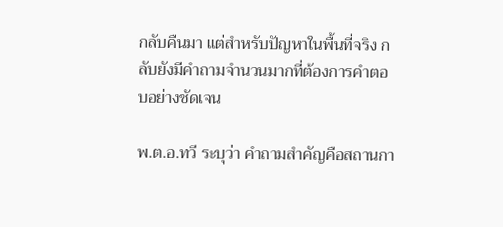กลับคืนมา แต่สำหรับปัญหาในพื้นที่จริง กลับยังมีคำถามจำนวนมากที่ต้องการคำตอบอย่างชัดเจน

พ.ต.อ.ทวี ระบุว่า คำถามสำคัญคือสถานกา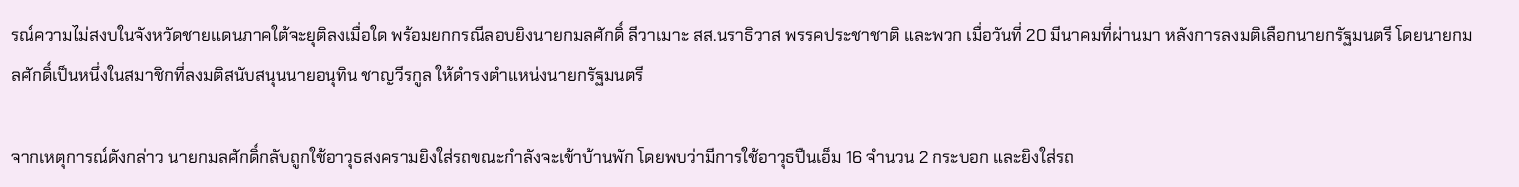รณ์ความไม่สงบในจังหวัดชายแดนภาคใต้จะยุติลงเมื่อใด พร้อมยกกรณีลอบยิงนายกมลศักดิ์ ลีวาเมาะ สส.นราธิวาส พรรคประชาชาติ และพวก เมื่อวันที่ 20 มีนาคมที่ผ่านมา หลังการลงมติเลือกนายกรัฐมนตรี โดยนายกมลศักดิ์เป็นหนึ่งในสมาชิกที่ลงมติสนับสนุนนายอนุทิน ชาญวีรกูล ให้ดำรงตำแหน่งนายกรัฐมนตรี

จากเหตุการณ์ดังกล่าว นายกมลศักดิ์กลับถูกใช้อาวุธสงครามยิงใส่รถขณะกำลังจะเข้าบ้านพัก โดยพบว่ามีการใช้อาวุธปืนเอ็ม 16 จำนวน 2 กระบอก และยิงใส่รถ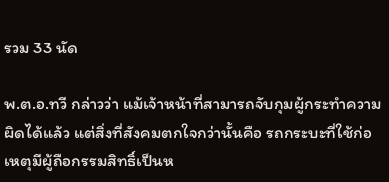รวม 33 นัด

พ.ต.อ.ทวี กล่าวว่า แม้เจ้าหน้าที่สามารถจับกุมผู้กระทำความผิดได้แล้ว แต่สิ่งที่สังคมตกใจกว่านั้นคือ รถกระบะที่ใช้ก่อเหตุมีผู้ถือกรรมสิทธิ์เป็นห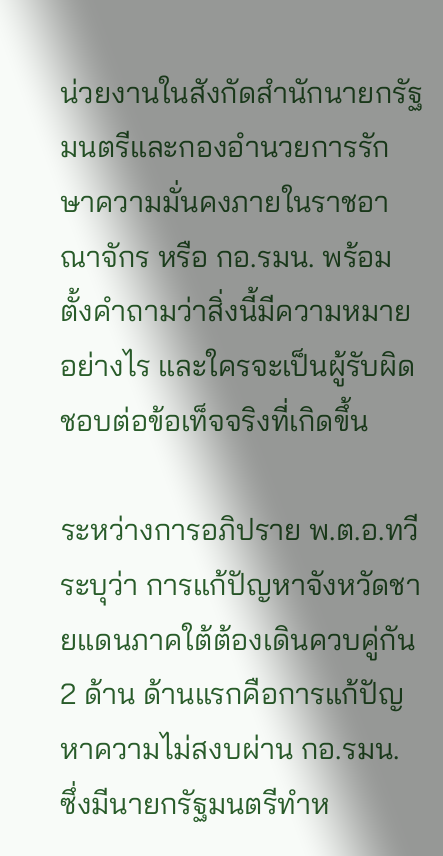น่วยงานในสังกัดสำนักนายกรัฐมนตรีและกองอำนวยการรักษาความมั่นคงภายในราชอาณาจักร หรือ กอ.รมน. พร้อมตั้งคำถามว่าสิ่งนี้มีความหมายอย่างไร และใครจะเป็นผู้รับผิดชอบต่อข้อเท็จจริงที่เกิดขึ้น

ระหว่างการอภิปราย พ.ต.อ.ทวี ระบุว่า การแก้ปัญหาจังหวัดชายแดนภาคใต้ต้องเดินควบคู่กัน 2 ด้าน ด้านแรกคือการแก้ปัญหาความไม่สงบผ่าน กอ.รมน. ซึ่งมีนายกรัฐมนตรีทำห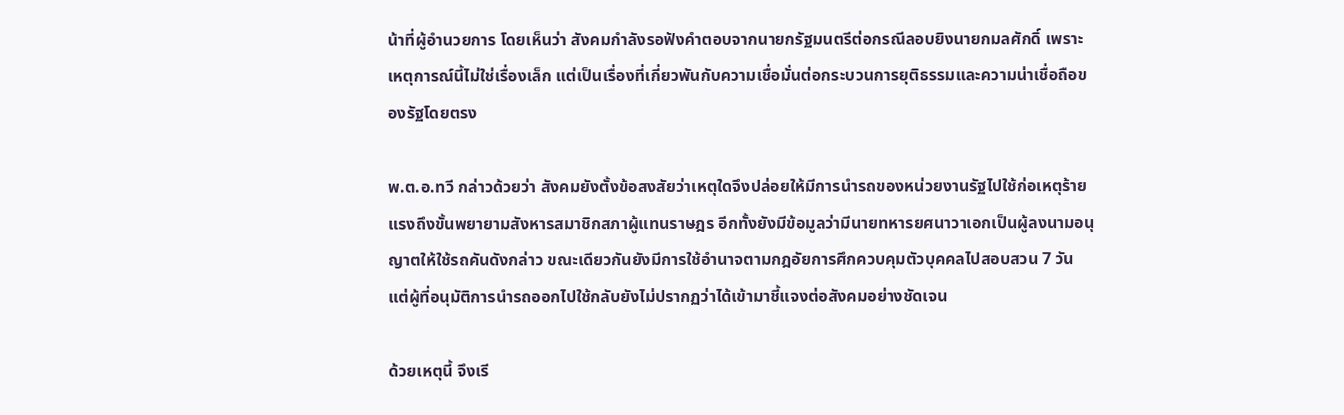น้าที่ผู้อำนวยการ โดยเห็นว่า สังคมกำลังรอฟังคำตอบจากนายกรัฐมนตรีต่อกรณีลอบยิงนายกมลศักดิ์ เพราะเหตุการณ์นี้ไม่ใช่เรื่องเล็ก แต่เป็นเรื่องที่เกี่ยวพันกับความเชื่อมั่นต่อกระบวนการยุติธรรมและความน่าเชื่อถือของรัฐโดยตรง

พ.ต.อ.ทวี กล่าวด้วยว่า สังคมยังตั้งข้อสงสัยว่าเหตุใดจึงปล่อยให้มีการนำรถของหน่วยงานรัฐไปใช้ก่อเหตุร้ายแรงถึงขั้นพยายามสังหารสมาชิกสภาผู้แทนราษฎร อีกทั้งยังมีข้อมูลว่ามีนายทหารยศนาวาเอกเป็นผู้ลงนามอนุญาตให้ใช้รถคันดังกล่าว ขณะเดียวกันยังมีการใช้อำนาจตามกฎอัยการศึกควบคุมตัวบุคคลไปสอบสวน 7 วัน แต่ผู้ที่อนุมัติการนำรถออกไปใช้กลับยังไม่ปรากฏว่าได้เข้ามาชี้แจงต่อสังคมอย่างชัดเจน

ด้วยเหตุนี้ จึงเรี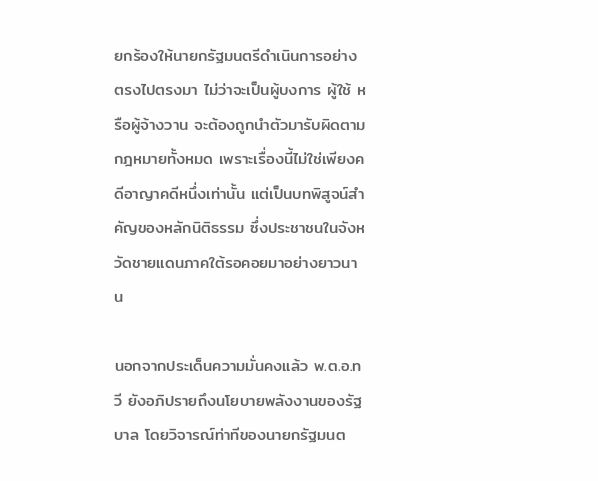ยกร้องให้นายกรัฐมนตรีดำเนินการอย่างตรงไปตรงมา ไม่ว่าจะเป็นผู้บงการ ผู้ใช้ หรือผู้จ้างวาน จะต้องถูกนำตัวมารับผิดตามกฎหมายทั้งหมด เพราะเรื่องนี้ไม่ใช่เพียงคดีอาญาคดีหนึ่งเท่านั้น แต่เป็นบทพิสูจน์สำคัญของหลักนิติธรรม ซึ่งประชาชนในจังหวัดชายแดนภาคใต้รอคอยมาอย่างยาวนาน

นอกจากประเด็นความมั่นคงแล้ว พ.ต.อ.ทวี ยังอภิปรายถึงนโยบายพลังงานของรัฐบาล โดยวิจารณ์ท่าทีของนายกรัฐมนต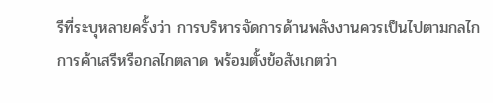รีที่ระบุหลายครั้งว่า การบริหารจัดการด้านพลังงานควรเป็นไปตามกลไกการค้าเสรีหรือกลไกตลาด พร้อมตั้งข้อสังเกตว่า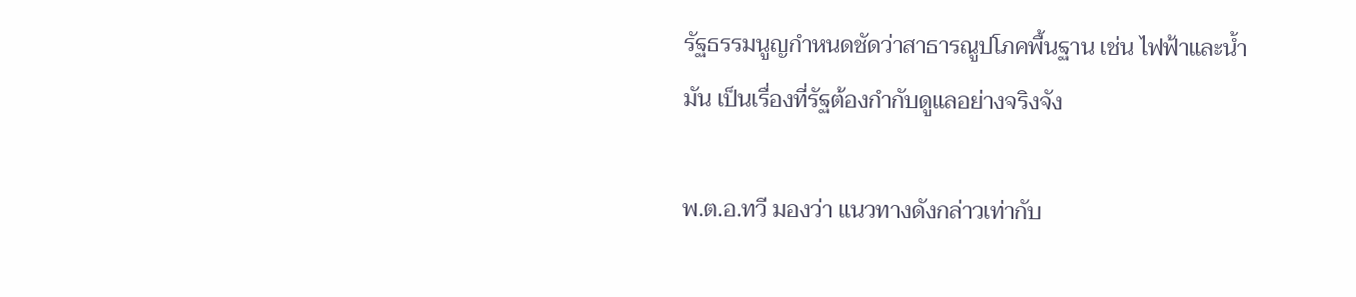รัฐธรรมนูญกำหนดชัดว่าสาธารณูปโภคพื้นฐาน เช่น ไฟฟ้าและน้ำมัน เป็นเรื่องที่รัฐต้องกำกับดูแลอย่างจริงจัง

พ.ต.อ.ทวี มองว่า แนวทางดังกล่าวเท่ากับ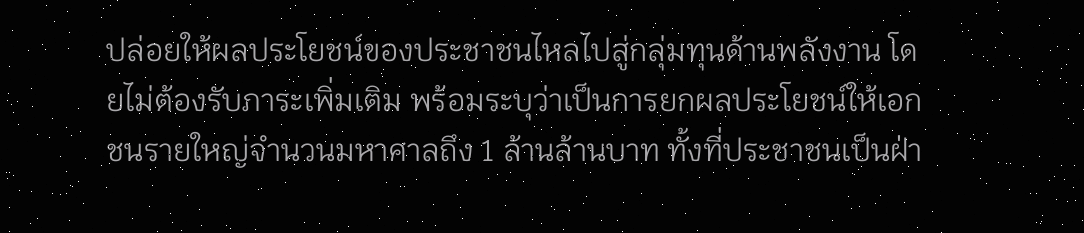ปล่อยให้ผลประโยชน์ของประชาชนไหลไปสู่กลุ่มทุนด้านพลังงาน โดยไม่ต้องรับภาระเพิ่มเติม พร้อมระบุว่าเป็นการยกผลประโยชน์ให้เอกชนรายใหญ่จำนวนมหาศาลถึง 1 ล้านล้านบาท ทั้งที่ประชาชนเป็นฝ่า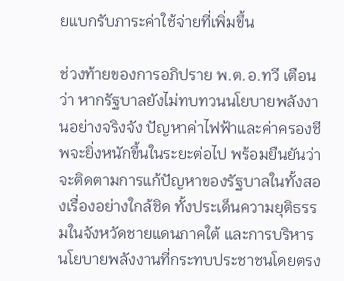ยแบกรับภาระค่าใช้จ่ายที่เพิ่มขึ้น

ช่วงท้ายของการอภิปราย พ.ต.อ.ทวี เตือนว่า หากรัฐบาลยังไม่ทบทวนนโยบายพลังงานอย่างจริงจัง ปัญหาค่าไฟฟ้าและค่าครองชีพจะยิ่งหนักขึ้นในระยะต่อไป พร้อมยืนยันว่าจะติดตามการแก้ปัญหาของรัฐบาลในทั้งสองเรื่องอย่างใกล้ชิด ทั้งประเด็นความยุติธรรมในจังหวัดชายแดนภาคใต้ และการบริหารนโยบายพลังงานที่กระทบประชาชนโดยตรง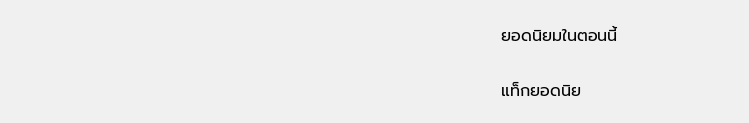ยอดนิยมในตอนนี้

แท็กยอดนิย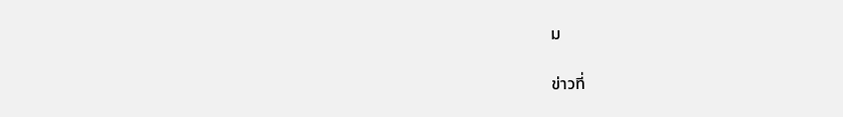ม

ข่าวที่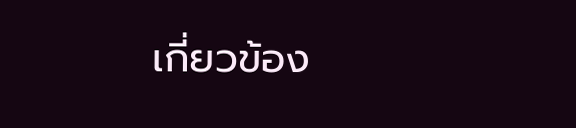เกี่ยวข้อง